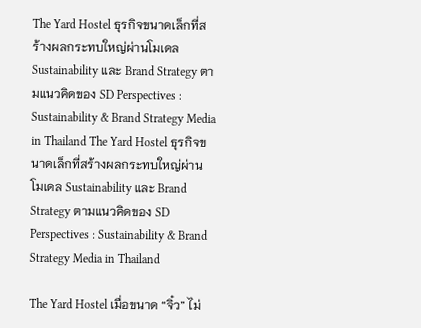The Yard Hostel ธุรกิจขนาดเล็กที่สร้างผลกระทบใหญ่ผ่านโมเดล Sustainability และ Brand Strategy ตามแนวคิดของ SD Perspectives : Sustainability & Brand Strategy Media in Thailand The Yard Hostel ธุรกิจขนาดเล็กที่สร้างผลกระทบใหญ่ผ่านโมเดล Sustainability และ Brand Strategy ตามแนวคิดของ SD Perspectives : Sustainability & Brand Strategy Media in Thailand

The Yard Hostel เมื่อขนาด “จิ๋ว” ไม่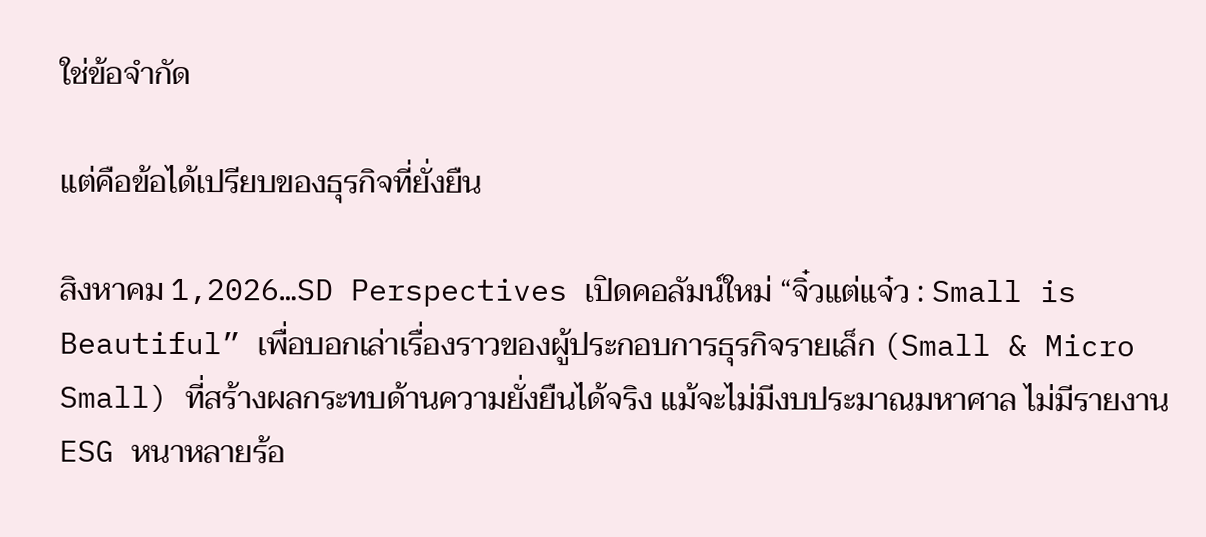ใช่ข้อจำกัด

แต่คือข้อได้เปรียบของธุรกิจที่ยั่งยืน

สิงหาคม 1,2026…SD Perspectives เปิดคอลัมน์ใหม่ “จิ๋วแต่แจ๋ว : Small is Beautiful” เพื่อบอกเล่าเรื่องราวของผู้ประกอบการธุรกิจรายเล็ก (Small & Micro Small) ที่สร้างผลกระทบด้านความยั่งยืนได้จริง แม้จะไม่มีงบประมาณมหาศาล ไม่มีรายงาน ESG หนาหลายร้อ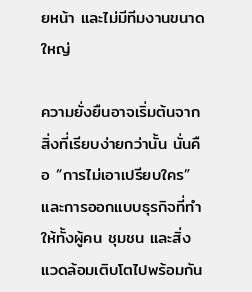ยหน้า และไม่มีทีมงานขนาดใหญ่

ความยั่งยืนอาจเริ่มต้นจากสิ่งที่เรียบง่ายกว่านั้น นั่นคือ “การไม่เอาเปรียบใคร” และการออกแบบธุรกิจที่ทำให้ทั้งผู้คน ชุมชน และสิ่งแวดล้อมเติบโตไปพร้อมกัน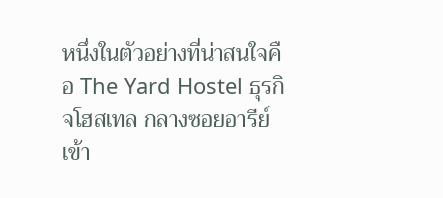หนึ่งในตัวอย่างที่น่าสนใจคือ The Yard Hostel ธุรกิจโฮสเทล กลางซอยอารีย์ เข้า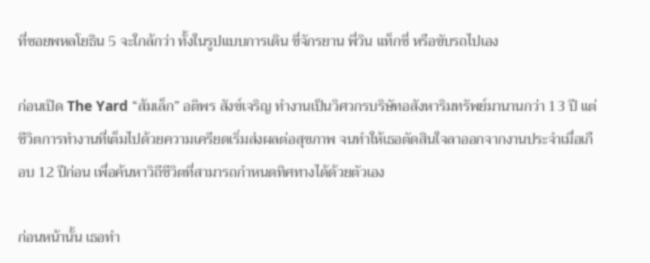ที่ซอยพหลโยธิน 5 จะใกล้กว่า ทั้งในรูปแบบการเดิน ขี่จักรยาน พี่วิน แท็กซี่ หรือขับรถไปเอง

ก่อนเปิด The Yard “ส้มเล็ก” อติพร สังข์เจริญ ทำงานเป็นวิศวกรบริษัทอสังหาริมทรัพย์มานานกว่า 13 ปี แต่ชีวิตการทำงานที่เต็มไปด้วยความเครียดเริ่มส่งผลต่อสุขภาพ จนทำให้เธอตัดสินใจลาออกจากงานประจำเมื่อเกือบ 12 ปีก่อน เพื่อค้นหาวิถีชีวิตที่สามารถกำหนดทิศทางได้ด้วยตัวเอง

ก่อนหน้านั้น เธอทำ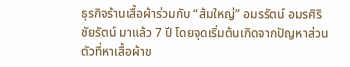ธุรกิจร้านเสื้อผ้าร่วมกับ “ส้มใหญ่” อมรรัตน์ อมรศิริชัยรัตน์ มาแล้ว 7 ปี โดยจุดเริ่มต้นเกิดจากปัญหาส่วนตัวที่หาเสื้อผ้าข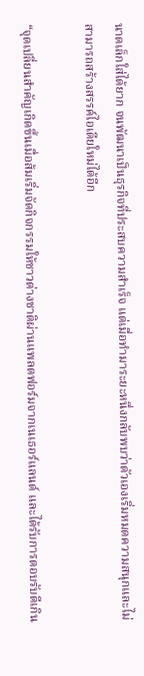นาดเล็กใส่ได้ยาก จนพัฒนาเป็นธุรกิจที่ประสบความสำเร็จ แต่เมื่อทำมาระยะหนึ่งกลับพบว่าตัวเองเริ่มหมดความสนุกและไม่สามารถสร้างสรรค์ไอเดียใหม่ได้อีก

“จุดเปลี่ยนสำคัญเกิดขึ้นเมื่อส้มเริ่มจัดกิจกรรมให้ชาวต่างชาติผ่านแพลตฟอร์มจากเนเธอร์แลนด์ และได้รับการตอบรับดีเกิน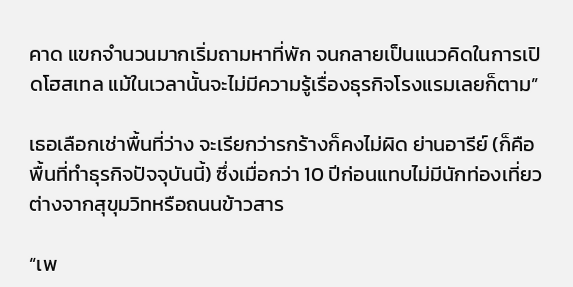คาด แขกจำนวนมากเริ่มถามหาที่พัก จนกลายเป็นแนวคิดในการเปิดโฮสเทล แม้ในเวลานั้นจะไม่มีความรู้เรื่องธุรกิจโรงแรมเลยก็ตาม”

เธอเลือกเช่าพื้นที่ว่าง จะเรียกว่ารกร้างก็คงไม่ผิด ย่านอารีย์ (ก็คือพื้นที่ทำธุรกิจปัจจุบันนี้) ซึ่งเมื่อกว่า 10 ปีก่อนแทบไม่มีนักท่องเที่ยว ต่างจากสุขุมวิทหรือถนนข้าวสาร

“เพ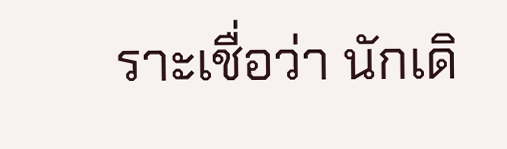ราะเชื่อว่า นักเดิ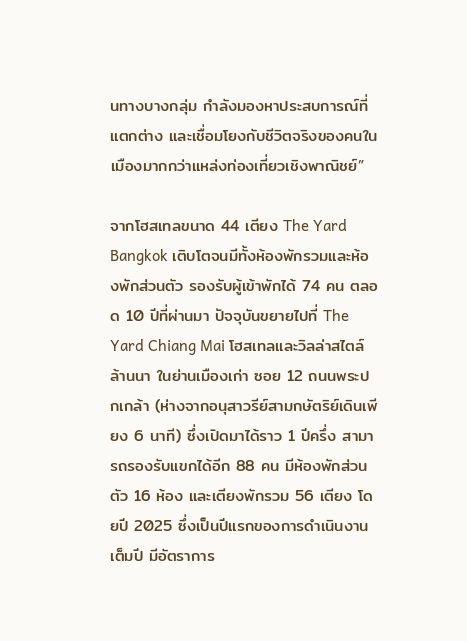นทางบางกลุ่ม กำลังมองหาประสบการณ์ที่แตกต่าง และเชื่อมโยงกับชีวิตจริงของคนในเมืองมากกว่าแหล่งท่องเที่ยวเชิงพาณิชย์”

จากโฮสเทลขนาด 44 เตียง The Yard Bangkok เติบโตจนมีทั้งห้องพักรวมและห้องพักส่วนตัว รองรับผู้เข้าพักได้ 74 คน ตลอด 10 ปีที่ผ่านมา ปัจจุบันขยายไปที่ The Yard Chiang Mai โฮสเทลและวิลล่าสไตล์ล้านนา ในย่านเมืองเก่า ซอย 12 ถนนพระปกเกล้า (ห่างจากอนุสาวรีย์สามกษัตริย์เดินเพียง 6 นาที) ซึ่งเปิดมาได้ราว 1 ปีครึ่ง สามารถรองรับแขกได้อีก 88 คน มีห้องพักส่วนตัว 16 ห้อง และเตียงพักรวม 56 เตียง โดยปี 2025 ซึ่งเป็นปีแรกของการดำเนินงานเต็มปี มีอัตราการ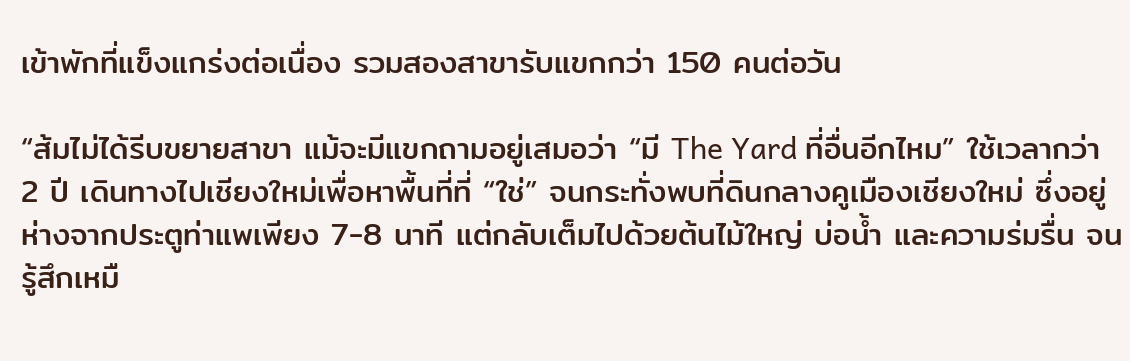เข้าพักที่แข็งแกร่งต่อเนื่อง รวมสองสาขารับแขกกว่า 150 คนต่อวัน

“ส้มไม่ได้รีบขยายสาขา แม้จะมีแขกถามอยู่เสมอว่า “มี The Yard ที่อื่นอีกไหม” ใช้เวลากว่า 2 ปี เดินทางไปเชียงใหม่เพื่อหาพื้นที่ที่ “ใช่” จนกระทั่งพบที่ดินกลางคูเมืองเชียงใหม่ ซึ่งอยู่ห่างจากประตูท่าแพเพียง 7-8 นาที แต่กลับเต็มไปด้วยต้นไม้ใหญ่ บ่อน้ำ และความร่มรื่น จนรู้สึกเหมื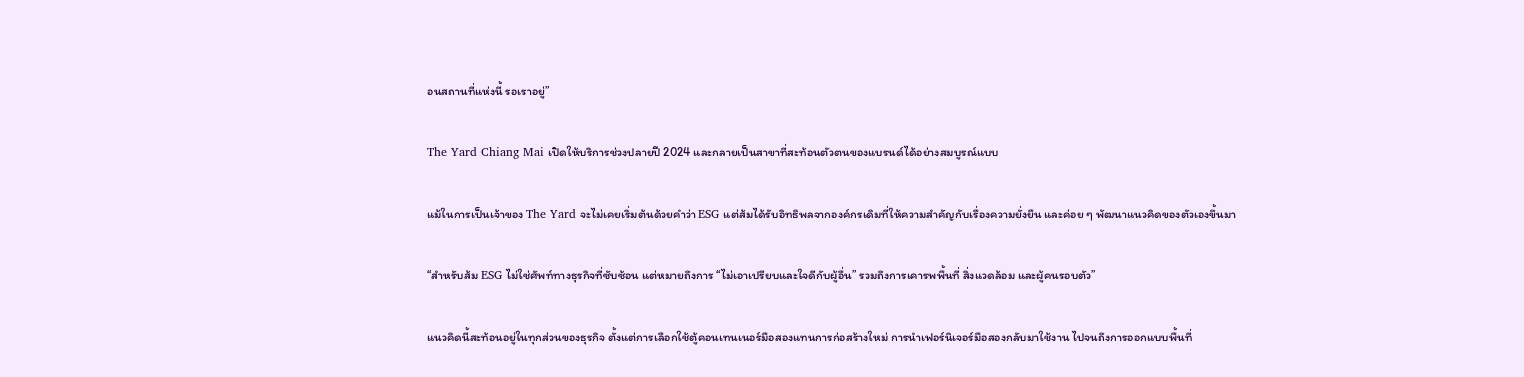อนสถานที่แห่งนี้ รอเราอยู่”

The Yard Chiang Mai เปิดให้บริการช่วงปลายปี 2024 และกลายเป็นสาขาที่สะท้อนตัวตนของแบรนด์ได้อย่างสมบูรณ์แบบ

แม้ในการเป็นเจ้าของ The Yard จะไม่เคยเริ่มต้นด้วยคำว่า ESG แต่ส้มได้รับอิทธิพลจากองค์กรเดิมที่ให้ความสำคัญกับเรื่องความยั่งยืน และค่อย ๆ พัฒนาแนวคิดของตัวเองขึ้นมา

“สำหรับส้ม ESG ไม่ใช่ศัพท์ทางธุรกิจที่ซับซ้อน แต่หมายถึงการ “ไม่เอาเปรียบและใจดีกับผู้อื่น” รวมถึงการเคารพพื้นที่ สิ่งแวดล้อม และผู้คนรอบตัว”

แนวคิดนี้สะท้อนอยู่ในทุกส่วนของธุรกิจ ตั้งแต่การเลือกใช้ตู้คอนเทนเนอร์มือสองแทนการก่อสร้างใหม่ การนำเฟอร์นิเจอร์มือสองกลับมาใช้งาน ไปจนถึงการออกแบบพื้นที่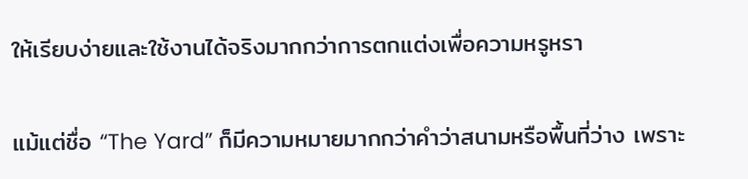ให้เรียบง่ายและใช้งานได้จริงมากกว่าการตกแต่งเพื่อความหรูหรา

แม้แต่ชื่อ “The Yard” ก็มีความหมายมากกว่าคำว่าสนามหรือพื้นที่ว่าง เพราะ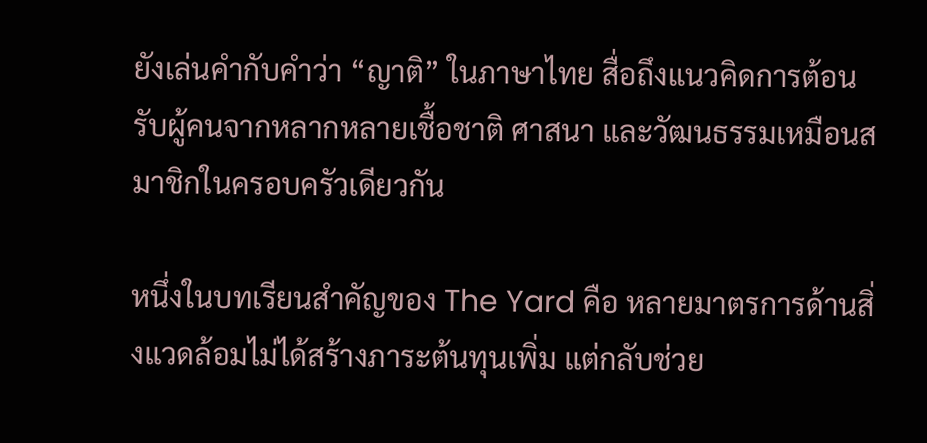ยังเล่นคำกับคำว่า “ญาติ” ในภาษาไทย สื่อถึงแนวคิดการต้อนรับผู้คนจากหลากหลายเชื้อชาติ ศาสนา และวัฒนธรรมเหมือนสมาชิกในครอบครัวเดียวกัน

หนึ่งในบทเรียนสำคัญของ The Yard คือ หลายมาตรการด้านสิ่งแวดล้อมไม่ได้สร้างภาระต้นทุนเพิ่ม แต่กลับช่วย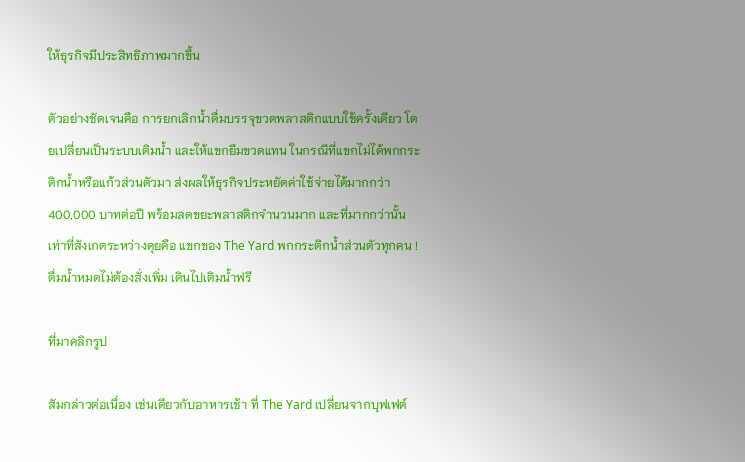ให้ธุรกิจมีประสิทธิภาพมากขึ้น

ตัวอย่างชัดเจนคือ การยกเลิกน้ำดื่มบรรจุขวดพลาสติกแบบใช้ครั้งเดียว โดยเปลี่ยนเป็นระบบเติมน้ำ และให้แขกยืมขวดแทน ในกรณีที่แขกไม่ได้พกกระติกน้ำหรือแก้วส่วนตัวมา ส่งผลให้ธุรกิจประหยัดค่าใช้จ่ายได้มากกว่า 400,000 บาทต่อปี พร้อมลดขยะพลาสติกจำนวนมาก และที่มากกว่านั้นเท่าที่สังเกตระหว่างคุยคือ แขกของ The Yard พกกระติกน้ำส่วนตัวทุกคน ! ดื่มน้ำหมดไม่ต้องสั่งเพิ่ม เดินไปเติมน้ำฟรี

ที่มาคลิกรูป

สัมกล่าวต่อเนื่อง เช่นเดียวกับอาหารเช้า ที่ The Yard เปลี่ยนจากบุฟเฟต์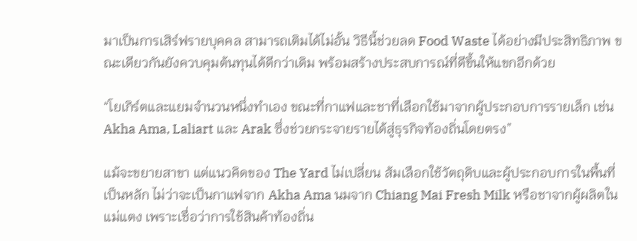มาเป็นการเสิร์ฟรายบุคคล สามารถเติมได้ไม่อั้น วิธีนี้ช่วยลด Food Waste ได้อย่างมีประสิทธิภาพ ขณะเดียวกันยังควบคุมต้นทุนได้ดีกว่าเดิม พร้อมสร้างประสบการณ์ที่ดีขึ้นให้แขกอีกด้วย

“โยเกิร์ตและแยมจำนวนหนึ่งทำเอง ขณะที่กาแฟและชาที่เลือกใช้มาจากผู้ประกอบการรายเล็ก เช่น Akha Ama, Laliart และ Arak ซึ่งช่วยกระจายรายได้สู่ธุรกิจท้องถิ่นโดยตรง”

แม้จะขยายสาขา แต่แนวคิดของ The Yard ไม่เปลี่ยน ส้มเลือกใช้วัตถุดิบและผู้ประกอบการในพื้นที่เป็นหลัก ไม่ว่าจะเป็นกาแฟจาก Akha Ama นมจาก Chiang Mai Fresh Milk หรือชาจากผู้ผลิตในแม่แตง เพราะเชื่อว่าการใช้สินค้าท้องถิ่น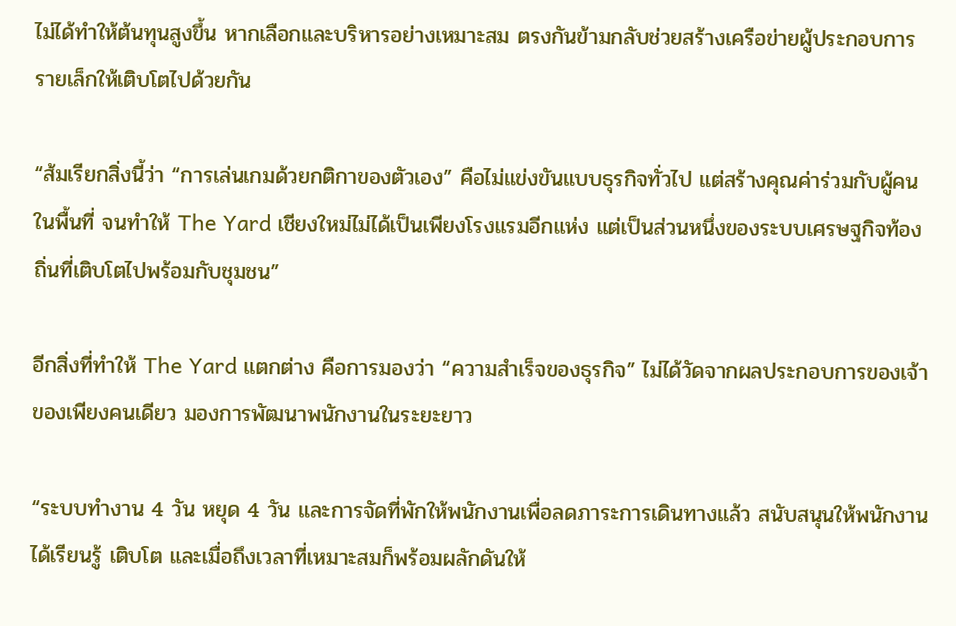ไม่ได้ทำให้ต้นทุนสูงขึ้น หากเลือกและบริหารอย่างเหมาะสม ตรงกันข้ามกลับช่วยสร้างเครือข่ายผู้ประกอบการรายเล็กให้เติบโตไปด้วยกัน

“ส้มเรียกสิ่งนี้ว่า “การเล่นเกมด้วยกติกาของตัวเอง” คือไม่แข่งขันแบบธุรกิจทั่วไป แต่สร้างคุณค่าร่วมกับผู้คนในพื้นที่ จนทำให้ The Yard เชียงใหม่ไม่ได้เป็นเพียงโรงแรมอีกแห่ง แต่เป็นส่วนหนึ่งของระบบเศรษฐกิจท้องถิ่นที่เติบโตไปพร้อมกับชุมชน”

อีกสิ่งที่ทำให้ The Yard แตกต่าง คือการมองว่า “ความสำเร็จของธุรกิจ” ไม่ได้วัดจากผลประกอบการของเจ้าของเพียงคนเดียว มองการพัฒนาพนักงานในระยะยาว

“ระบบทำงาน 4 วัน หยุด 4 วัน และการจัดที่พักให้พนักงานเพื่อลดภาระการเดินทางแล้ว สนับสนุนให้พนักงานได้เรียนรู้ เติบโต และเมื่อถึงเวลาที่เหมาะสมก็พร้อมผลักดันให้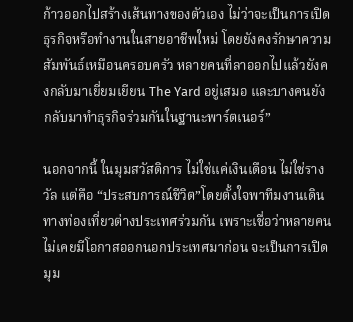ก้าวออกไปสร้างเส้นทางของตัวเอง ไม่ว่าจะเป็นการเปิดธุรกิจหรือทำงานในสายอาชีพใหม่ โดยยังคงรักษาความสัมพันธ์เหมือนครอบครัว หลายคนที่ลาออกไปแล้วยังคงกลับมาเยี่ยมเยียน The Yard อยู่เสมอ และบางคนยังกลับมาทำธุรกิจร่วมกันในฐานะพาร์ตเนอร์”

นอกจากนี้ ในมุมสวัสดิการ ไม่ใช่แค่เงินเดือน ไม่ใช่รางวัล แต่คือ “ประสบการณ์ชีวิต”โดยตั้งใจพาทีมงานเดินทางท่องเที่ยวต่างประเทศร่วมกัน เพราะเชื่อว่าหลายคนไม่เคยมีโอกาสออกนอกประเทศมาก่อน จะเป็นการเปิดมุม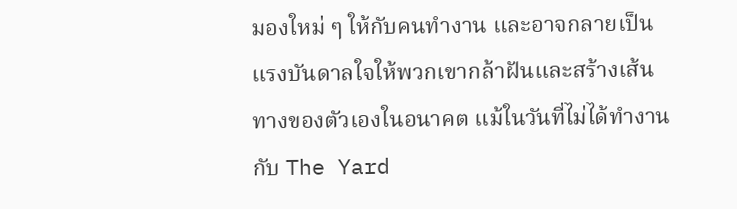มองใหม่ ๆ ให้กับคนทำงาน และอาจกลายเป็นแรงบันดาลใจให้พวกเขากล้าฝันและสร้างเส้นทางของตัวเองในอนาคต แม้ในวันที่ไม่ได้ทำงานกับ The Yard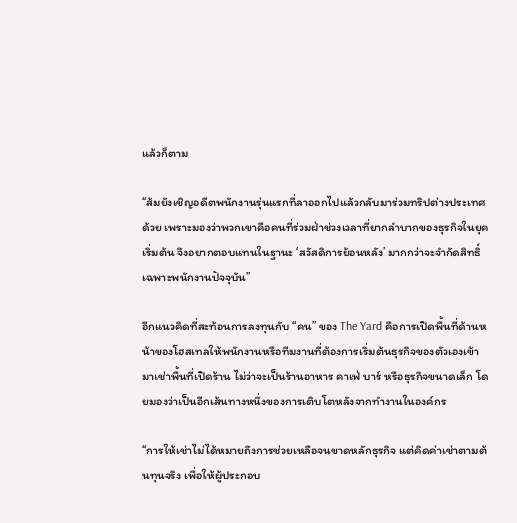แล้วก็ตาม

“ส้มยังเชิญอดีตพนักงานรุ่นแรกที่ลาออกไปแล้วกลับมาร่วมทริปต่างประเทศด้วย เพราะมองว่าพวกเขาคือคนที่ร่วมฝ่าช่วงเวลาที่ยากลำบากของธุรกิจในยุคเริ่มต้น จึงอยากตอบแทนในฐานะ ‘สวัสดิการย้อนหลัง’ มากกว่าจะจำกัดสิทธิ์เฉพาะพนักงานปัจจุบัน”

อีกแนวคิดที่สะท้อนการลงทุนกับ “คน” ของ The Yard คือการเปิดพื้นที่ด้านหน้าของโฮสเทลให้พนักงานหรือทีมงานที่ต้องการเริ่มต้นธุรกิจของตัวเองเข้ามาเช่าพื้นที่เปิดร้าน ไม่ว่าจะเป็นร้านอาหาร คาเฟ่ บาร์ หรือธุรกิจขนาดเล็ก โดยมองว่าเป็นอีกเส้นทางหนึ่งของการเติบโตหลังจากทำงานในองค์กร

“การให้เช่าไม่ได้หมายถึงการช่วยเหลือจนขาดหลักธุรกิจ แต่คิดค่าเช่าตามต้นทุนจริง เพื่อให้ผู้ประกอบ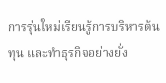การรุ่นใหม่เรียนรู้การบริหารต้นทุน และทำธุรกิจอย่างยั่ง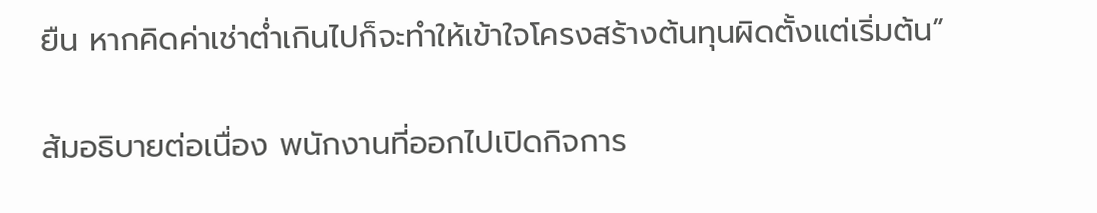ยืน หากคิดค่าเช่าต่ำเกินไปก็จะทำให้เข้าใจโครงสร้างต้นทุนผิดตั้งแต่เริ่มต้น”

ส้มอธิบายต่อเนื่อง พนักงานที่ออกไปเปิดกิจการ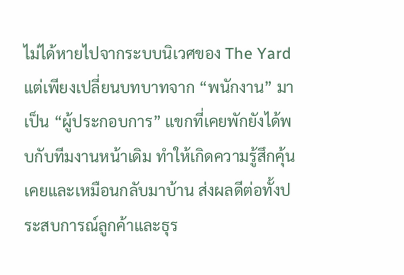ไม่ได้หายไปจากระบบนิเวศของ The Yard แต่เพียงเปลี่ยนบทบาทจาก “พนักงาน” มาเป็น “ผู้ประกอบการ” แขกที่เคยพักยังได้พบกับทีมงานหน้าเดิม ทำให้เกิดความรู้สึกคุ้นเคยและเหมือนกลับมาบ้าน ส่งผลดีต่อทั้งประสบการณ์ลูกค้าและธุร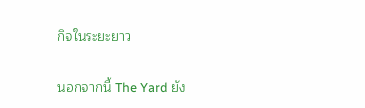กิจในระยะยาว

นอกจากนี้ The Yard ยัง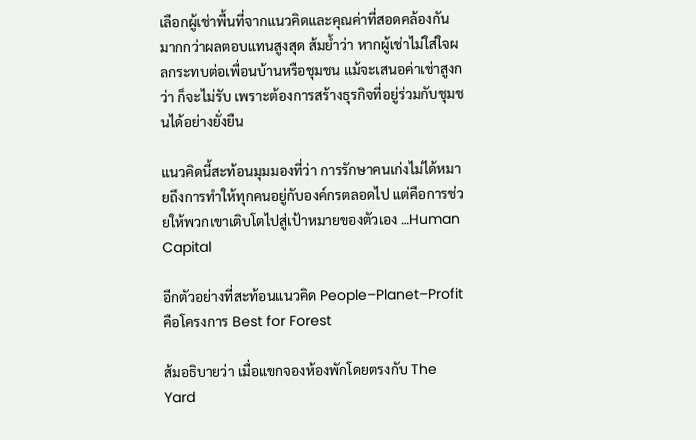เลือกผู้เช่าพื้นที่จากแนวคิดและคุณค่าที่สอดคล้องกันมากกว่าผลตอบแทนสูงสุด ส้มย้ำว่า หากผู้เช่าไม่ใส่ใจผลกระทบต่อเพื่อนบ้านหรือชุมชน แม้จะเสนอค่าเช่าสูงกว่า ก็จะไม่รับ เพราะต้องการสร้างธุรกิจที่อยู่ร่วมกับชุมชนได้อย่างยั่งยืน

แนวคิดนี้สะท้อนมุมมองที่ว่า การรักษาคนเก่งไม่ได้หมายถึงการทำให้ทุกคนอยู่กับองค์กรตลอดไป แต่คือการช่วยให้พวกเขาเติบโตไปสู่เป้าหมายของตัวเอง …Human Capital

อีกตัวอย่างที่สะท้อนแนวคิด People–Planet–Profit คือโครงการ Best for Forest

ส้มอธิบายว่า เมื่อแขกจองห้องพักโดยตรงกับ The Yard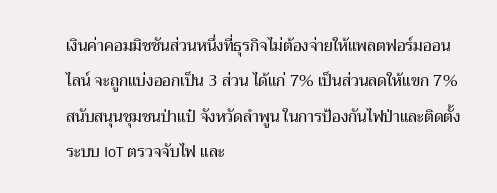เงินค่าคอมมิชชันส่วนหนึ่งที่ธุรกิจไม่ต้องจ่ายให้แพลตฟอร์มออนไลน์ จะถูกแบ่งออกเป็น 3 ส่วน ได้แก่ 7% เป็นส่วนลดให้แขก 7% สนับสนุนชุมชนป่าแป๋ จังหวัดลำพูน ในการป้องกันไฟป่าและติดตั้งระบบ IoT ตรวจจับไฟ และ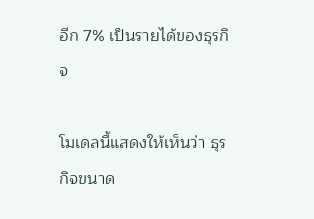อีก 7% เป็นรายได้ของธุรกิจ

โมเดลนี้แสดงให้เห็นว่า ธุรกิจขนาด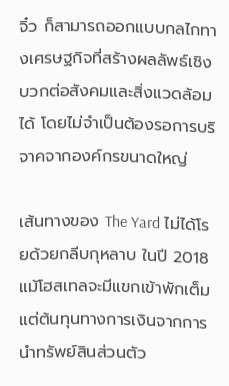จิ๋ว ก็สามารถออกแบบกลไกทางเศรษฐกิจที่สร้างผลลัพธ์เชิงบวกต่อสังคมและสิ่งแวดล้อมได้ โดยไม่จำเป็นต้องรอการบริจาคจากองค์กรขนาดใหญ่

เส้นทางของ The Yard ไม่ได้โรยด้วยกลีบกุหลาบ ในปี 2018 แม้โฮสเทลจะมีแขกเข้าพักเต็ม แต่ต้นทุนทางการเงินจากการนำทรัพย์สินส่วนตัว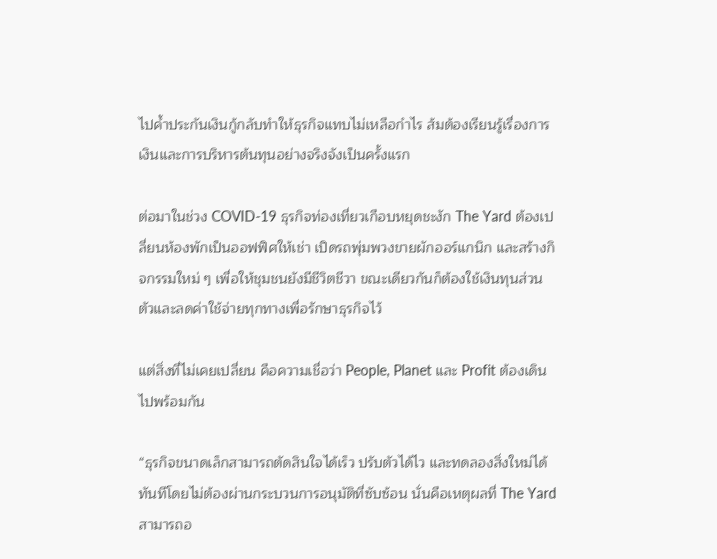ไปค้ำประกันเงินกู้กลับทำให้ธุรกิจแทบไม่เหลือกำไร ส้มต้องเรียนรู้เรื่องการเงินและการบริหารต้นทุนอย่างจริงจังเป็นครั้งแรก

ต่อมาในช่วง COVID-19 ธุรกิจท่องเที่ยวเกือบหยุดชะงัก The Yard ต้องเปลี่ยนห้องพักเป็นออฟฟิศให้เช่า เปิดรถพุ่มพวงขายผักออร์แกนิก และสร้างกิจกรรมใหม่ ๆ เพื่อให้ชุมชนยังมีชีวิตชีวา ขณะเดียวกันก็ต้องใช้เงินทุนส่วนตัวและลดค่าใช้จ่ายทุกทางเพื่อรักษาธุรกิจไว้

แต่สิ่งที่ไม่เคยเปลี่ยน คือความเชื่อว่า People, Planet และ Profit ต้องเดินไปพร้อมกัน

“ธุรกิจขนาดเล็กสามารถตัดสินใจได้เร็ว ปรับตัวได้ไว และทดลองสิ่งใหม่ได้ทันทีโดยไม่ต้องผ่านกระบวนการอนุมัติที่ซับซ้อน นั่นคือเหตุผลที่ The Yard สามารถอ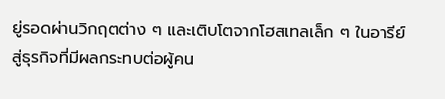ยู่รอดผ่านวิกฤตต่าง ๆ และเติบโตจากโฮสเทลเล็ก ๆ ในอารีย์ สู่ธุรกิจที่มีผลกระทบต่อผู้คน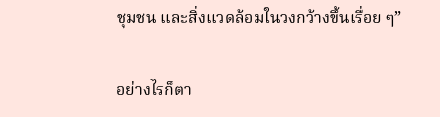ชุมชน และสิ่งแวดล้อมในวงกว้างขึ้นเรื่อย ๆ”

อย่างไรก็ตา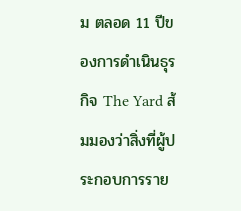ม ตลอด 11 ปีของการดำเนินธุรกิจ The Yard ส้มมองว่าสิ่งที่ผู้ประกอบการราย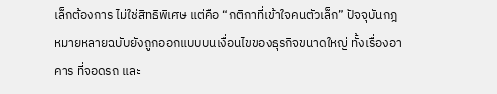เล็กต้องการ ไม่ใช่สิทธิพิเศษ แต่คือ “กติกาที่เข้าใจคนตัวเล็ก” ปัจจุบันกฎหมายหลายฉบับยังถูกออกแบบบนเงื่อนไขของธุรกิจขนาดใหญ่ ทั้งเรื่องอาคาร ที่จอดรถ และ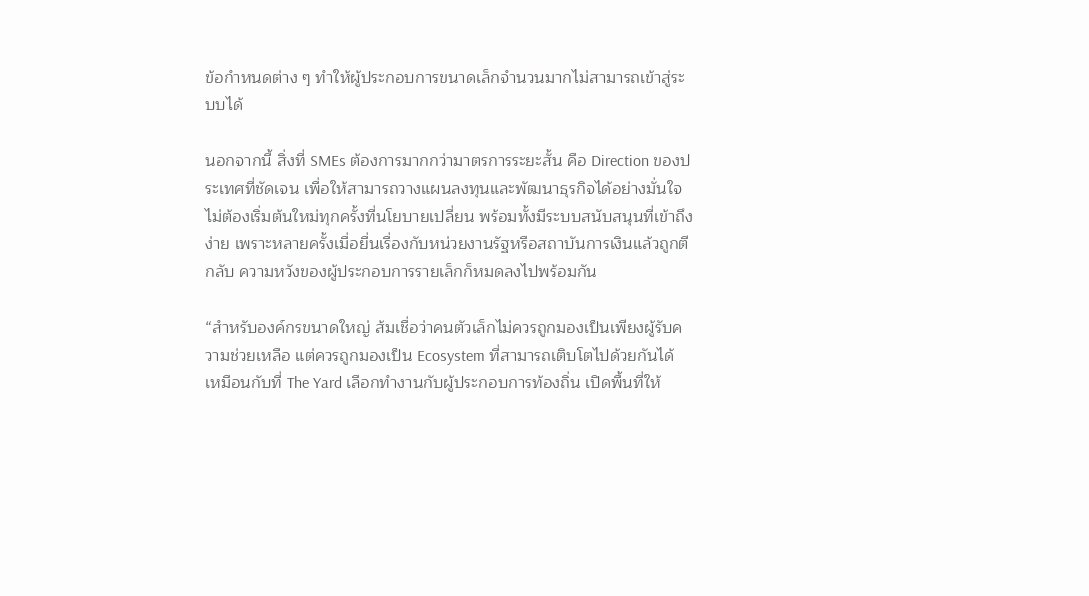ข้อกำหนดต่าง ๆ ทำให้ผู้ประกอบการขนาดเล็กจำนวนมากไม่สามารถเข้าสู่ระบบได้

นอกจากนี้ สิ่งที่ SMEs ต้องการมากกว่ามาตรการระยะสั้น คือ Direction ของประเทศที่ชัดเจน เพื่อให้สามารถวางแผนลงทุนและพัฒนาธุรกิจได้อย่างมั่นใจ ไม่ต้องเริ่มต้นใหม่ทุกครั้งที่นโยบายเปลี่ยน พร้อมทั้งมีระบบสนับสนุนที่เข้าถึงง่าย เพราะหลายครั้งเมื่อยื่นเรื่องกับหน่วยงานรัฐหรือสถาบันการเงินแล้วถูกตีกลับ ความหวังของผู้ประกอบการรายเล็กก็หมดลงไปพร้อมกัน

“สำหรับองค์กรขนาดใหญ่ ส้มเชื่อว่าคนตัวเล็กไม่ควรถูกมองเป็นเพียงผู้รับความช่วยเหลือ แต่ควรถูกมองเป็น Ecosystem ที่สามารถเติบโตไปด้วยกันได้ เหมือนกับที่ The Yard เลือกทำงานกับผู้ประกอบการท้องถิ่น เปิดพื้นที่ให้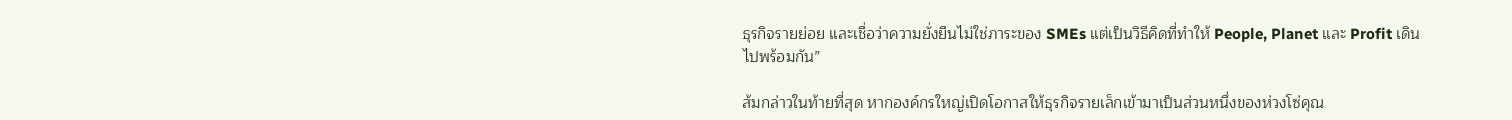ธุรกิจรายย่อย และเชื่อว่าความยั่งยืนไม่ใช่ภาระของ SMEs แต่เป็นวิธีคิดที่ทำให้ People, Planet และ Profit เดินไปพร้อมกัน”

ส้มกล่าวในท้ายที่สุด หากองค์กรใหญ่เปิดโอกาสให้ธุรกิจรายเล็กเข้ามาเป็นส่วนหนึ่งของห่วงโซ่คุณ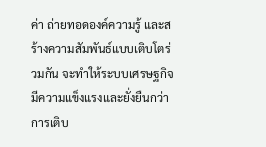ค่า ถ่ายทอดองค์ความรู้ และสร้างความสัมพันธ์แบบเติบโตร่วมกัน จะทำให้ระบบเศรษฐกิจมีความแข็งแรงและยั่งยืนกว่าการเติบ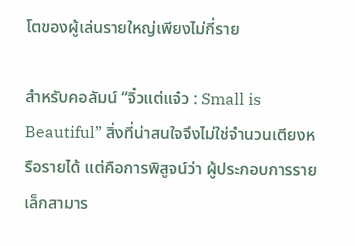โตของผู้เล่นรายใหญ่เพียงไม่กี่ราย

สำหรับคอลัมน์ “จิ๋วแต่แจ๋ว : Small is Beautiful” สิ่งที่น่าสนใจจึงไม่ใช่จำนวนเตียงหรือรายได้ แต่คือการพิสูจน์ว่า ผู้ประกอบการรายเล็กสามาร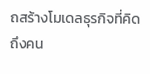ถสร้างโมเดลธุรกิจที่คิดถึงคน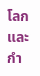โลก และกำ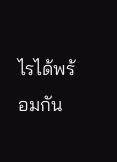ไรได้พร้อมกัน